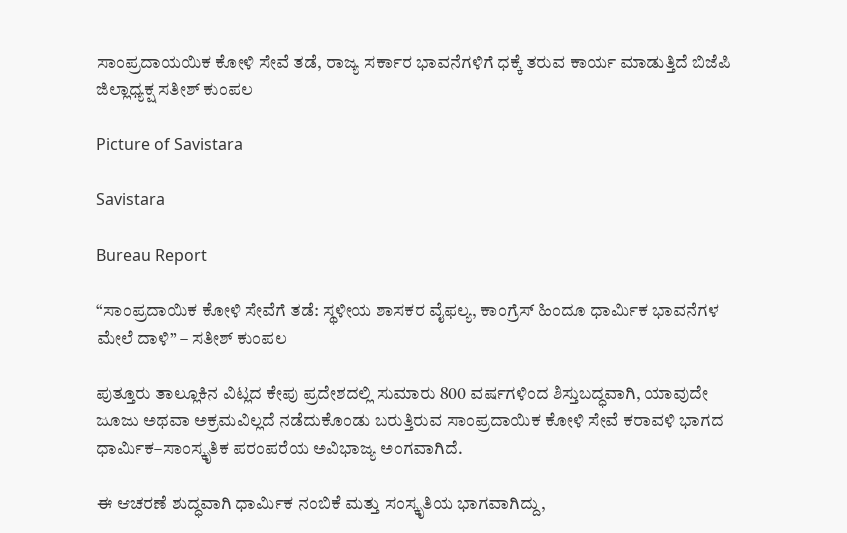ಸಾಂಪ್ರದಾಯಯಿಕ ಕೋಳಿ ಸೇವೆ ತಡೆ, ರಾಜ್ಯ ಸರ್ಕಾರ ಭಾವನೆಗಳಿಗೆ ಧಕ್ಕೆ ತರುವ ಕಾರ್ಯ ಮಾಡುತ್ತಿದೆ ಬಿಜೆಪಿ ಜಿಲ್ಲಾಧ್ಯಕ್ಷ ಸತೀಶ್ ಕುಂಪಲ

Picture of Savistara

Savistara

Bureau Report

“ಸಾಂಪ್ರದಾಯಿಕ ಕೋಳಿ ಸೇವೆಗೆ ತಡೆ: ಸ್ಥಳೀಯ ಶಾಸಕರ ವೈಫಲ್ಯ, ಕಾಂಗ್ರೆಸ್ ಹಿಂದೂ ಧಾರ್ಮಿಕ ಭಾವನೆಗಳ ಮೇಲೆ ದಾಳಿ” – ಸತೀಶ್ ಕುಂಪಲ

ಪುತ್ತೂರು ತಾಲ್ಲೂಕಿನ ವಿಟ್ಲದ ಕೇಪು ಪ್ರದೇಶದಲ್ಲಿ ಸುಮಾರು 800 ವರ್ಷಗಳಿಂದ ಶಿಸ್ತುಬದ್ಧವಾಗಿ, ಯಾವುದೇ ಜೂಜು ಅಥವಾ ಅಕ್ರಮವಿಲ್ಲದೆ ನಡೆದುಕೊಂಡು ಬರುತ್ತಿರುವ ಸಾಂಪ್ರದಾಯಿಕ ಕೋಳಿ ಸೇವೆ ಕರಾವಳಿ ಭಾಗದ ಧಾರ್ಮಿಕ–ಸಾಂಸ್ಕೃತಿಕ ಪರಂಪರೆಯ ಅವಿಭಾಜ್ಯ ಅಂಗವಾಗಿದೆ.

ಈ ಆಚರಣೆ ಶುದ್ಧವಾಗಿ ಧಾರ್ಮಿಕ ನಂಬಿಕೆ ಮತ್ತು ಸಂಸ್ಕೃತಿಯ ಭಾಗವಾಗಿದ್ದು,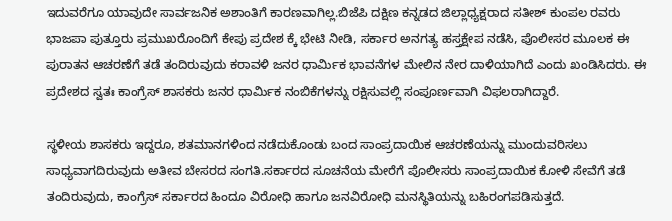ಇದುವರೆಗೂ ಯಾವುದೇ ಸಾರ್ವಜನಿಕ ಅಶಾಂತಿಗೆ ಕಾರಣವಾಗಿಲ್ಲ.ಬಿಜೆಪಿ ದಕ್ಷಿಣ ಕನ್ನಡದ ಜಿಲ್ಲಾಧ್ಯಕ್ಷರಾದ ಸತೀಶ್ ಕುಂಪಲ ರವರು ಭಾಜಪಾ ಪುತ್ತೂರು ಪ್ರಮುಖರೊಂದಿಗೆ ಕೇಪು ಪ್ರದೇಶ ಕ್ಕೆ ಭೇಟಿ ನೀಡಿ, ಸರ್ಕಾರ ಅನಗತ್ಯ ಹಸ್ತಕ್ಷೇಪ ನಡೆಸಿ, ಪೊಲೀಸರ ಮೂಲಕ ಈ ಪುರಾತನ ಆಚರಣೆಗೆ ತಡೆ ತಂದಿರುವುದು ಕರಾವಳಿ ಜನರ ಧಾರ್ಮಿಕ ಭಾವನೆಗಳ ಮೇಲಿನ ನೇರ ದಾಳಿಯಾಗಿದೆ ಎಂದು ಖಂಡಿಸಿದರು. ಈ ಪ್ರದೇಶದ ಸ್ವತಃ ಕಾಂಗ್ರೆಸ್ ಶಾಸಕರು ಜನರ ಧಾರ್ಮಿಕ ನಂಬಿಕೆಗಳನ್ನು ರಕ್ಷಿಸುವಲ್ಲಿ ಸಂಪೂರ್ಣವಾಗಿ ವಿಫಲರಾಗಿದ್ದಾರೆ.

ಸ್ಥಳೀಯ ಶಾಸಕರು ಇದ್ದರೂ, ಶತಮಾನಗಳಿಂದ ನಡೆದುಕೊಂಡು ಬಂದ ಸಾಂಪ್ರದಾಯಿಕ ಆಚರಣೆಯನ್ನು ಮುಂದುವರಿಸಲು ಸಾಧ್ಯವಾಗದಿರುವುದು ಅತೀವ ಬೇಸರದ ಸಂಗತಿ.ಸರ್ಕಾರದ ಸೂಚನೆಯ ಮೇರೆಗೆ ಪೊಲೀಸರು ಸಾಂಪ್ರದಾಯಿಕ ಕೋಳಿ ಸೇವೆಗೆ ತಡೆ ತಂದಿರುವುದು, ಕಾಂಗ್ರೆಸ್ ಸರ್ಕಾರದ ಹಿಂದೂ ವಿರೋಧಿ ಹಾಗೂ ಜನವಿರೋಧಿ ಮನಸ್ಥಿತಿಯನ್ನು ಬಹಿರಂಗಪಡಿಸುತ್ತದೆ.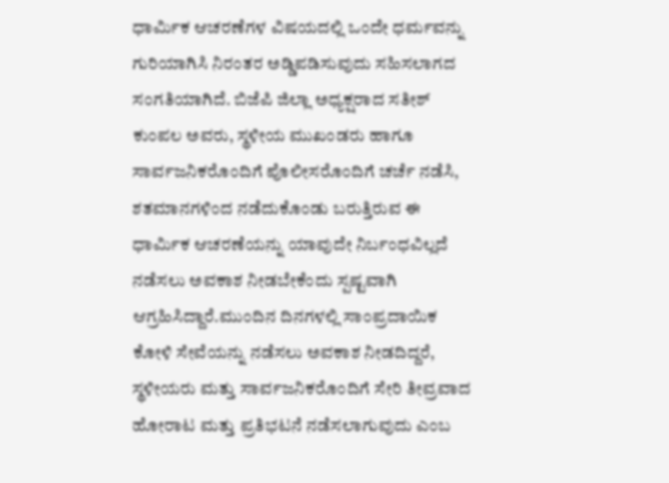ಧಾರ್ಮಿಕ ಆಚರಣೆಗಳ ವಿಷಯದಲ್ಲಿ ಒಂದೇ ಧರ್ಮವನ್ನು ಗುರಿಯಾಗಿಸಿ ನಿರಂತರ ಅಡ್ಡಿಪಡಿಸುವುದು ಸಹಿಸಲಾಗದ ಸಂಗತಿಯಾಗಿದೆ. ಬಿಜೆಪಿ ಜಿಲ್ಲಾ ಅಧ್ಯಕ್ಷರಾದ ಸತೀಶ್ ಕುಂಪಲ ಅವರು, ಸ್ಥಳೀಯ ಮುಖಂಡರು ಹಾಗೂ ಸಾರ್ವಜನಿಕರೊಂದಿಗೆ ಪೊಲೀಸರೊಂದಿಗೆ ಚರ್ಚೆ ನಡೆಸಿ, ಶತಮಾನಗಳಿಂದ ನಡೆದುಕೊಂಡು ಬರುತ್ತಿರುವ ಈ ಧಾರ್ಮಿಕ ಆಚರಣೆಯನ್ನು ಯಾವುದೇ ನಿರ್ಬಂಧವಿಲ್ಲದೆ ನಡೆಸಲು ಅವಕಾಶ ನೀಡಬೇಕೆಂದು ಸ್ಪಷ್ಟವಾಗಿ ಆಗ್ರಹಿಸಿದ್ದಾರೆ.ಮುಂದಿನ ದಿನಗಳಲ್ಲಿ ಸಾಂಪ್ರದಾಯಿಕ ಕೋಳಿ ಸೇವೆಯನ್ನು ನಡೆಸಲು ಅವಕಾಶ ನೀಡದಿದ್ದರೆ, ಸ್ಥಳೀಯರು ಮತ್ತು ಸಾರ್ವಜನಿಕರೊಂದಿಗೆ ಸೇರಿ ತೀವ್ರವಾದ ಹೋರಾಟ ಮತ್ತು ಪ್ರತಿಭಟನೆ ನಡೆಸಲಾಗುವುದು ಎಂಬ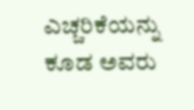ಎಚ್ಚರಿಕೆಯನ್ನು ಕೂಡ ಅವರು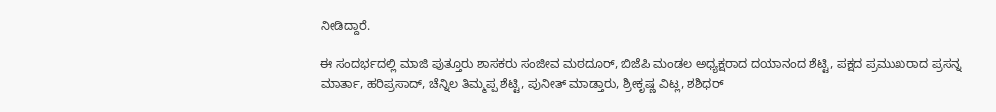ನೀಡಿದ್ದಾರೆ.

ಈ ಸಂದರ್ಭದಲ್ಲಿ ಮಾಜಿ ಪುತ್ತೂರು ಶಾಸಕರು ಸಂಜೀವ ಮಠದೂರ್, ಬಿಜೆಪಿ ಮಂಡಲ ಅಧ್ಯಕ್ಷರಾದ ದಯಾನಂದ ಶೆಟ್ಟಿ, ಪಕ್ಷದ ಪ್ರಮುಖರಾದ ಪ್ರಸನ್ನ ಮಾರ್ತಾ, ಹರಿಪ್ರಸಾದ್, ಚೆನ್ನಿಲ ತಿಮ್ಮಪ್ಪ ಶೆಟ್ಟಿ, ಪುನೀತ್ ಮಾಡ್ತಾರು, ಶ್ರೀಕೃಷ್ಣ ವಿಟ್ಲ, ಶಶಿಧರ್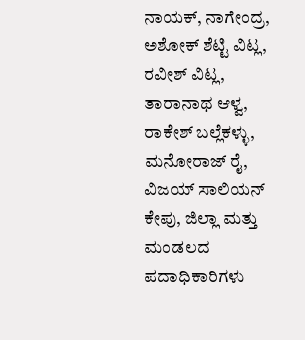ನಾಯಕ್, ನಾಗೇಂದ್ರ, ಅಶೋಕ್ ಶೆಟ್ಟಿ ವಿಟ್ಲ, ರವೀಶ್ ವಿಟ್ಲ, ತಾರಾನಾಥ ಆಳ್ವ, ರಾಕೇಶ್ ಬಲ್ಲೆಕಳ್ಳು, ಮನೋರಾಜ್ ರೈ, ವಿಜಯ್ ಸಾಲಿಯನ್ ಕೇಪು, ಜಿಲ್ಲಾ ಮತ್ತು ಮಂಡಲದ ಪದಾಧಿಕಾರಿಗಳು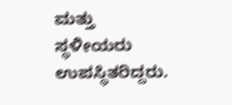ಮತ್ತು ಸ್ಥಳೀಯರು ಉಪಸ್ಥಿತರಿದ್ದರು.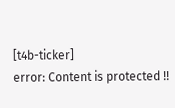[t4b-ticker]
error: Content is protected !!